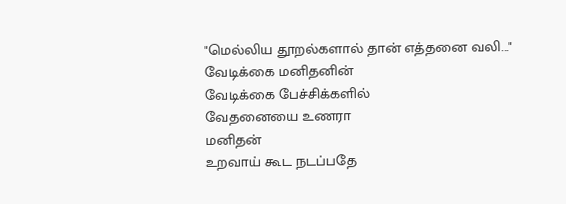"மெல்லிய தூறல்களால் தான் எத்தனை வலி..."
வேடிக்கை மனிதனின்
வேடிக்கை பேச்சிக்களில்
வேதனையை உணரா
மனிதன்
உறவாய் கூட நடப்பதே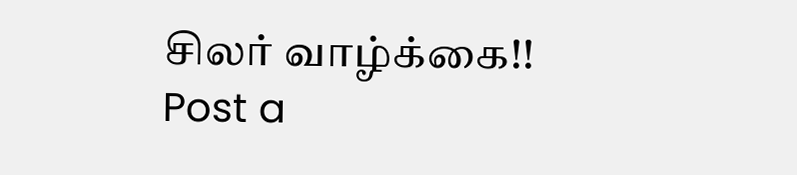சிலர் வாழ்க்கை!!
Post a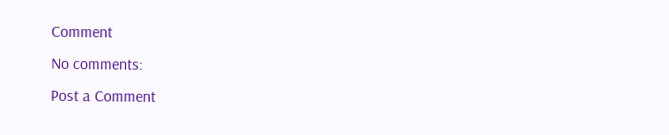Comment
No comments:
Post a Comment